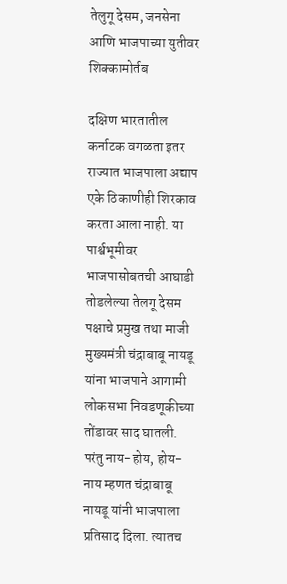तेलुगू देसम, जनसेना आणि भाजपाच्या युतीवर शिक्कामोर्तब

दक्षिण भारतातील कर्नाटक वगळता इतर राज्यात भाजपाला अद्याप एके ठिकाणीही शिरकाव करता आला नाही. या पार्श्वभूमीवर भाजपासोबतची आघाडी तोडलेल्या तेलगू देसम पक्षाचे प्रमुख तथा माजी मुख्यमंत्री चंद्राबाबू नायडू यांना भाजपाने आगामी लोकसभा निवडणूकीच्या तोंडावर साद घातली. परंतु नाय-होय, होय-नाय म्हणत चंद्राबाबू नायडू यांनी भाजपाला प्रतिसाद दिला. त्यातच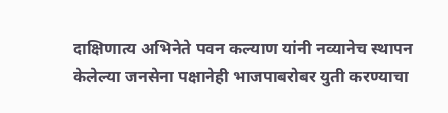दाक्षिणात्य अभिनेते पवन कल्याण यांनी नव्यानेच स्थापन केलेल्या जनसेना पक्षानेही भाजपाबरोबर युती करण्याचा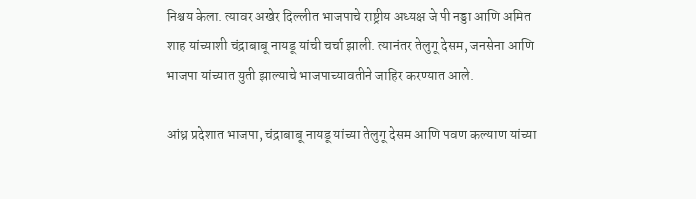निश्चय केला. त्यावर अखेर दिल्लीत भाजपाचे राष्ट्रीय अध्यक्ष जे पी नड्डा आणि अमित शाह यांच्याशी चंद्राबाबू नायडू यांची चर्चा झाली. त्यानंतर तेलुगू देसम, जनसेना आणि भाजपा यांच्यात युती झाल्याचे भाजपाच्यावतीने जाहिर करण्यात आले.

आंध्र प्रदेशात भाजपा, चंद्राबाबू नायडू यांच्या तेलुगू देसम आणि पवण कल्याण यांच्या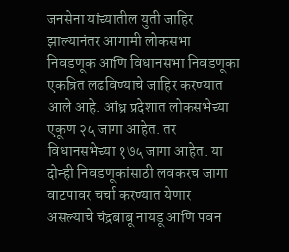जनसेना यांच्यातील युती जाहिर झाल्यानंतर आगामी लोकसभा निवडणूक आणि विधानसभा निवडणूका एकत्रित लढविण्याचे जाहिर करण्यात आले आहे. आंध्र प्रदेशात लोकसभेच्या एकूण २५ जागा आहेत. तर विधानसभेच्या १७५ जागा आहेत. या दोन्ही निवडणूकांसाठी लवकरच जागा वाटपावर चर्चा करण्यात येणार असल्याचे चंद्रबाबू नायडू आणि पवन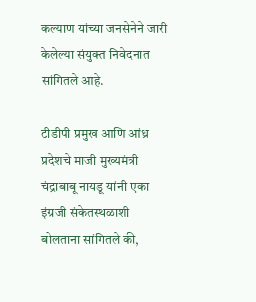कल्याण यांच्या जनसेनेने जारी केलेल्या संयुक्त निवेदनात सांगितले आहे.

टीडीपी प्रमुख आणि आंध्र प्रदेशचे माजी मुख्यमंत्री चंद्राबाबू नायडू यांनी एका इंग्रजी संकेतस्थळाशी बोलताना सांगितले की,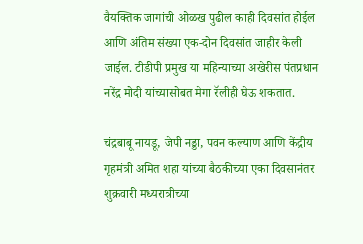वैयक्तिक जागांची ओळख पुढील काही दिवसांत होईल आणि अंतिम संख्या एक-दोन दिवसांत जाहीर केली जाईल. टीडीपी प्रमुख या महिन्याच्या अखेरीस पंतप्रधान नरेंद्र मोदी यांच्यासोबत मेगा रॅलीही घेऊ शकतात.

चंद्रबाबू नायडू, जेपी नड्डा, पवन कल्याण आणि केंद्रीय गृहमंत्री अमित शहा यांच्या बैठकीच्या एका दिवसानंतर शुक्रवारी मध्यरात्रीच्या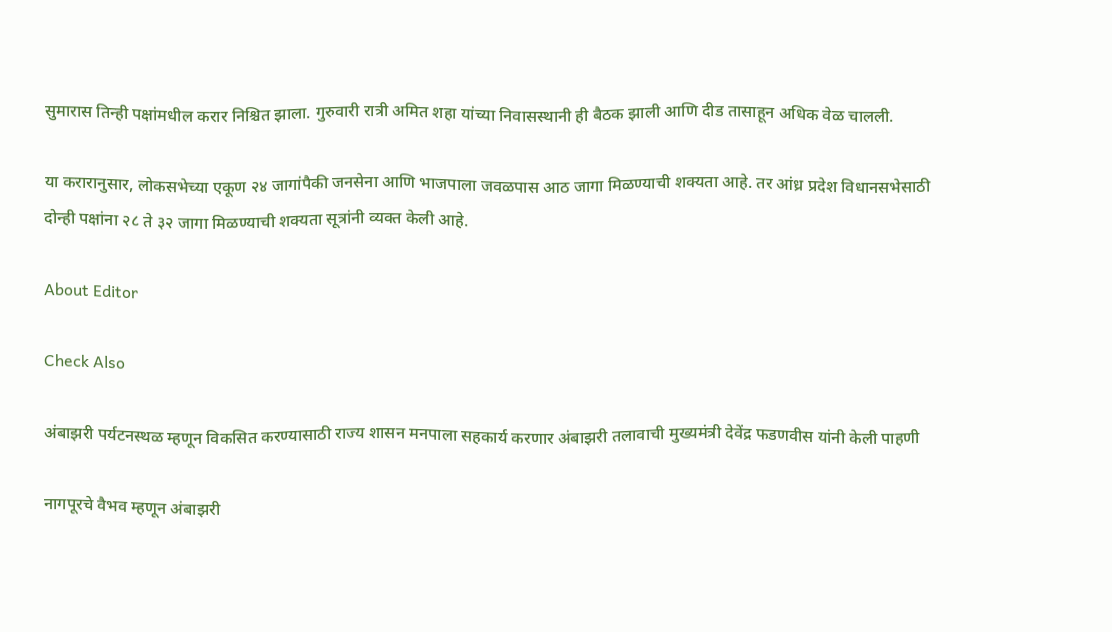सुमारास तिन्ही पक्षांमधील करार निश्चित झाला. गुरुवारी रात्री अमित शहा यांच्या निवासस्थानी ही बैठक झाली आणि दीड तासाहून अधिक वेळ चालली.

या करारानुसार, लोकसभेच्या एकूण २४ जागांपैकी जनसेना आणि भाजपाला जवळपास आठ जागा मिळण्याची शक्यता आहे. तर आंध्र प्रदेश विधानसभेसाठी दोन्ही पक्षांना २८ ते ३२ जागा मिळण्याची शक्यता सूत्रांनी व्यक्त केली आहे.

About Editor

Check Also

अंबाझरी पर्यटनस्थळ म्हणून विकसित करण्यासाठी राज्य शासन मनपाला सहकार्य करणार अंबाझरी तलावाची मुख्यमंत्री देवेंद्र फडणवीस यांनी केली पाहणी

नागपूरचे वैभव म्हणून अंबाझरी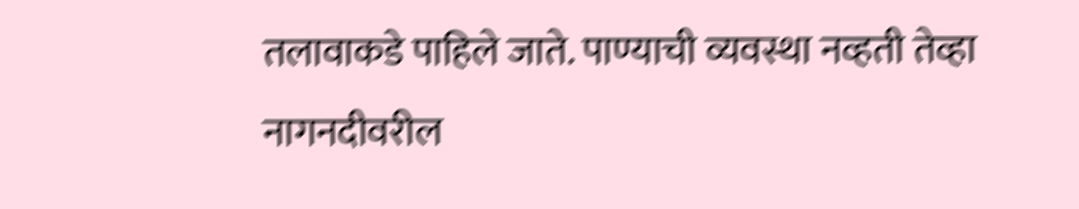तलावाकडे पाहिले जाते. पाण्याची व्यवस्था नव्हती तेव्हा नागनदीवरील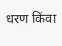धरण किंवा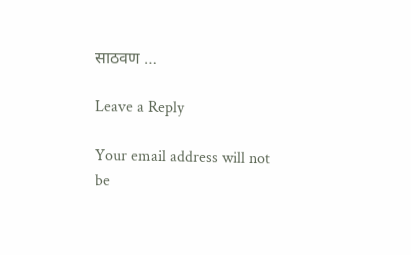साठवण …

Leave a Reply

Your email address will not be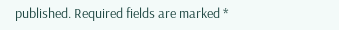published. Required fields are marked *